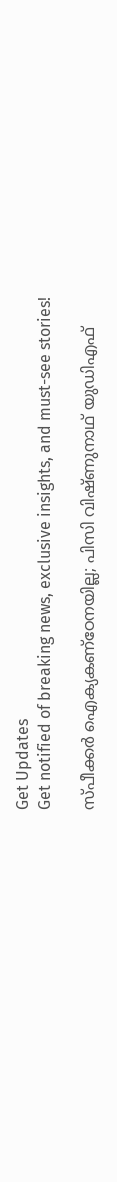Get Updates
Get notified of breaking news, exclusive insights, and must-see stories!

സ്പീക്കര്‍ ഐക്യകണ്‌ഠേനയില്ല; പിസി വിഷ്ണുനാഥ് യുഡിഎഫ്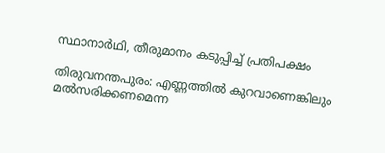സ്ഥാനാര്‍ഥി, തീരുമാനം കടുപ്പിച്ച് പ്രതിപക്ഷം

തിരുവനന്തപുരം: എണ്ണത്തില്‍ കുറവാണെങ്കിലും മല്‍സരിക്കണമെന്ന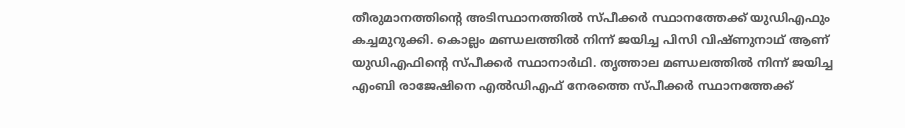തീരുമാനത്തിന്റെ അടിസ്ഥാനത്തില്‍ സ്പീക്കര്‍ സ്ഥാനത്തേക്ക് യുഡിഎഫും കച്ചമുറുക്കി. കൊല്ലം മണ്ഡലത്തില്‍ നിന്ന് ജയിച്ച പിസി വിഷ്ണുനാഥ് ആണ് യുഡിഎഫിന്റെ സ്പീക്കര്‍ സ്ഥാനാര്‍ഥി. തൃത്താല മണ്ഡലത്തില്‍ നിന്ന് ജയിച്ച എംബി രാജേഷിനെ എല്‍ഡിഎഫ് നേരത്തെ സ്പീക്കര്‍ സ്ഥാനത്തേക്ക്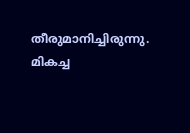തീരുമാനിച്ചിരുന്നു. മികച്ച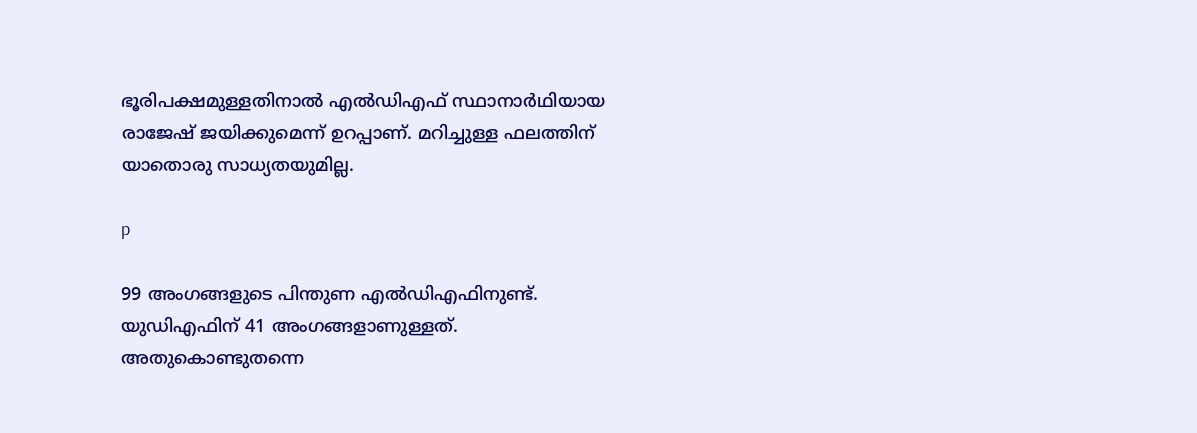ഭൂരിപക്ഷമുള്ളതിനാല്‍ എല്‍ഡിഎഫ് സ്ഥാനാര്‍ഥിയായ രാജേഷ് ജയിക്കുമെന്ന് ഉറപ്പാണ്. മറിച്ചുള്ള ഫലത്തിന് യാതൊരു സാധ്യതയുമില്ല.

p

99 അംഗങ്ങളുടെ പിന്തുണ എല്‍ഡിഎഫിനുണ്ട്. യുഡിഎഫിന് 41 അംഗങ്ങളാണുള്ളത്. അതുകൊണ്ടുതന്നെ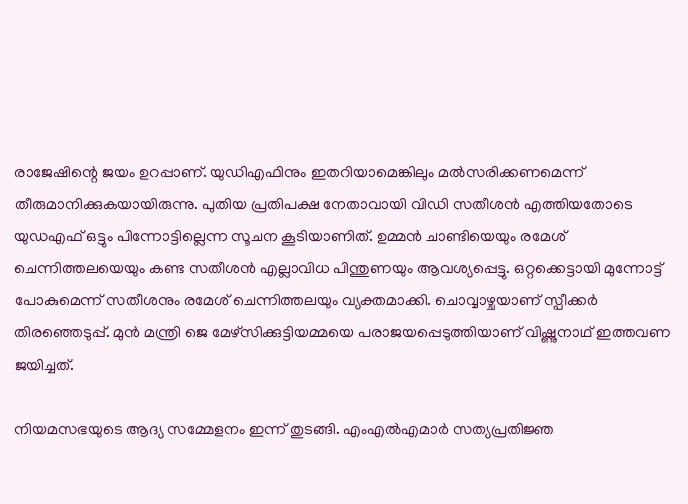രാജേഷിന്റെ ജയം ഉറപ്പാണ്. യുഡിഎഫിനും ഇതറിയാമെങ്കിലും മല്‍സരിക്കണമെന്ന് തീരുമാനിക്കുകയായിരുന്നു. പുതിയ പ്രതിപക്ഷ നേതാവായി വിഡി സതീശന്‍ എത്തിയതോടെ യുഡഎഫ് ഒട്ടും പിന്നോട്ടില്ലെന്ന സൂചന കൂടിയാണിത്. ഉമ്മന്‍ ചാണ്ടിയെയും രമേശ് ചെന്നിത്തലയെയും കണ്ട സതീശന്‍ എല്ലാവിധ പിന്തുണയും ആവശ്യപ്പെട്ടു. ഒറ്റക്കെട്ടായി മുന്നോട്ട് പോകുമെന്ന് സതീശനും രമേശ് ചെന്നിത്തലയും വ്യക്തമാക്കി. ചൊവ്വാഴ്ചയാണ് സ്പീക്കര്‍ തിരഞ്ഞെടുപ്പ്. മുന്‍ മന്ത്രി ജെ മേഴ്‌സിക്കുട്ടിയമ്മയെ പരാജയപ്പെടുത്തിയാണ് വിഷ്ണുനാഥ് ഇത്തവണ ജയിച്ചത്.

നിയമസഭയുടെ ആദ്യ സമ്മേളനം ഇന്ന് തുടങ്ങി. എംഎല്‍എമാര്‍ സത്യപ്രതിജ്ഞ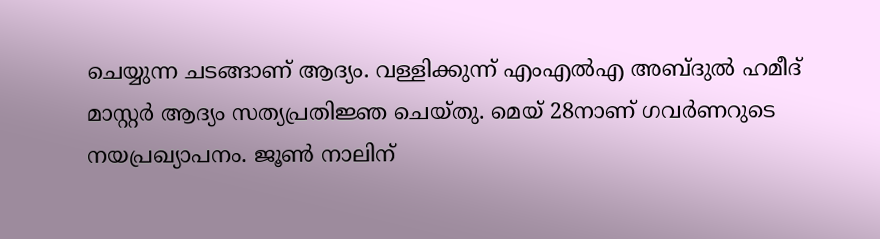ചെയ്യുന്ന ചടങ്ങാണ് ആദ്യം. വള്ളിക്കുന്ന് എംഎല്‍എ അബ്ദുല്‍ ഹമീദ് മാസ്റ്റര്‍ ആദ്യം സത്യപ്രതിജ്ഞ ചെയ്തു. മെയ് 28നാണ് ഗവര്‍ണറുടെ നയപ്രഖ്യാപനം. ജൂണ്‍ നാലിന്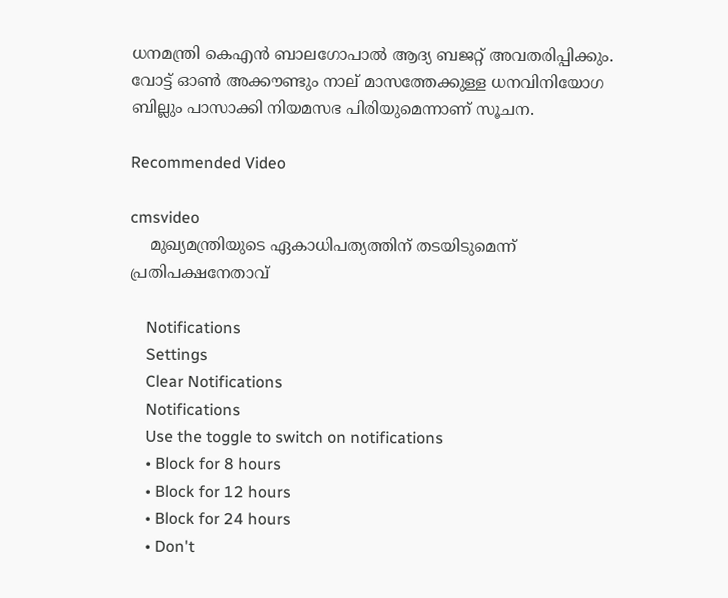ധനമന്ത്രി കെഎന്‍ ബാലഗോപാല്‍ ആദ്യ ബജറ്റ് അവതരിപ്പിക്കും. വോട്ട് ഓണ്‍ അക്കൗണ്ടും നാല് മാസത്തേക്കുള്ള ധനവിനിയോഗ ബില്ലും പാസാക്കി നിയമസഭ പിരിയുമെന്നാണ് സൂചന.

Recommended Video

cmsvideo
    മുഖ്യമന്ത്രിയുടെ ഏകാധിപത്യത്തിന് തടയിടുമെന്ന് പ്രതിപക്ഷനേതാവ്

    Notifications
    Settings
    Clear Notifications
    Notifications
    Use the toggle to switch on notifications
    • Block for 8 hours
    • Block for 12 hours
    • Block for 24 hours
    • Don't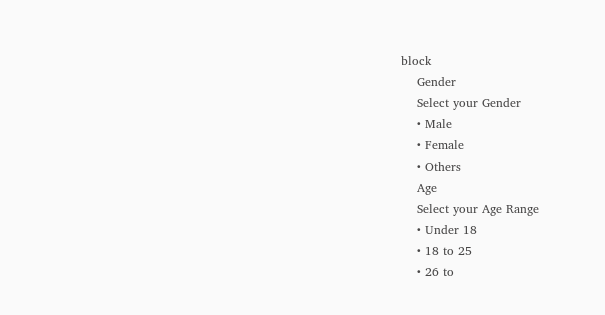block
    Gender
    Select your Gender
    • Male
    • Female
    • Others
    Age
    Select your Age Range
    • Under 18
    • 18 to 25
    • 26 to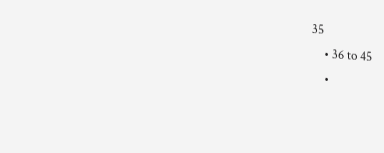35
    • 36 to 45
    •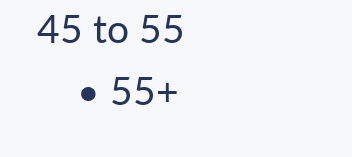45 to 55
    • 55+